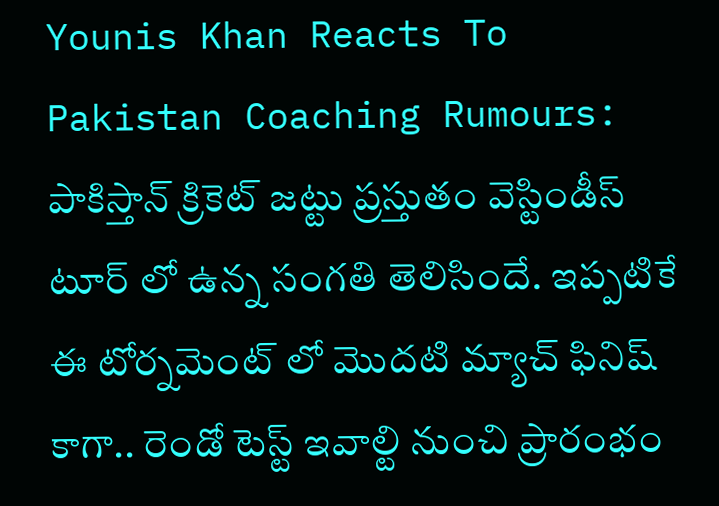Younis Khan Reacts To Pakistan Coaching Rumours: పాకిస్తాన్ క్రికెట్ జట్టు ప్రస్తుతం వెస్టిండీస్ టూర్ లో ఉన్న సంగతి తెలిసిందే. ఇప్పటికే ఈ టోర్నమెంట్ లో మొదటి మ్యాచ్ ఫినిష్ కాగా.. రెండో టెస్ట్ ఇవాల్టి నుంచి ప్రారంభం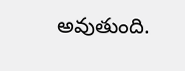అవుతుంది.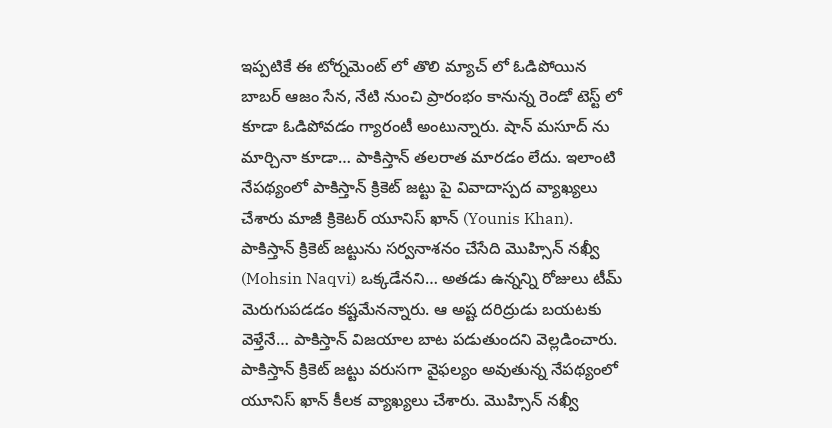ఇప్పటికే ఈ టోర్నమెంట్ లో తొలి మ్యాచ్ లో ఓడిపోయిన బాబర్ ఆజం సేన, నేటి నుంచి ప్రారంభం కానున్న రెండో టెస్ట్ లో కూడా ఓడిపోవడం గ్యారంటీ అంటున్నారు. షాన్ మసూద్ ను మార్చినా కూడా… పాకిస్తాన్ తలరాత మారడం లేదు. ఇలాంటి నేపథ్యంలో పాకిస్తాన్ క్రికెట్ జట్టు పై వివాదాస్పద వ్యాఖ్యలు చేశారు మాజీ క్రికెటర్ యూనిస్ ఖాన్ (Younis Khan). పాకిస్తాన్ క్రికెట్ జట్టును సర్వనాశనం చేసేది మొహ్సిన్ నఖ్వీ (Mohsin Naqvi) ఒక్కడేనని… అతడు ఉన్నన్ని రోజులు టీమ్ మెరుగుపడడం కష్టమేనన్నారు. ఆ అష్ట దరిద్రుడు బయటకు వెళ్తేనే… పాకిస్తాన్ విజయాల బాట పడుతుందని వెల్లడించారు.
పాకిస్తాన్ క్రికెట్ జట్టు వరుసగా వైఫల్యం అవుతున్న నేపథ్యంలో యూనిస్ ఖాన్ కీలక వ్యాఖ్యలు చేశారు. మొహ్సిన్ నఖ్వీ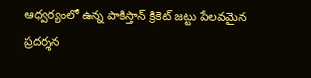ఆధ్వర్యంలో ఉన్న పాకిస్తాన్ క్రికెట్ జట్టు పేలవమైన ప్రదర్శన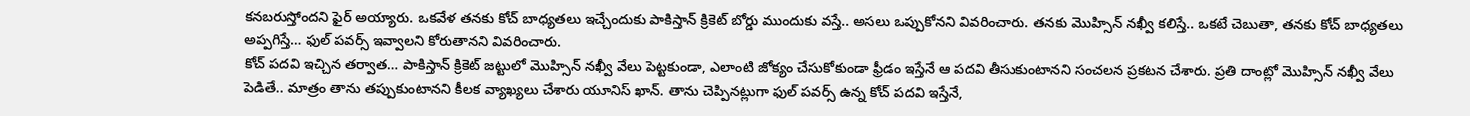కనబరుస్తోందని ఫైర్ అయ్యారు. ఒకవేళ తనకు కోచ్ బాధ్యతలు ఇచ్చేందుకు పాకిస్తాన్ క్రికెట్ బోర్డు ముందుకు వస్తే.. అసలు ఒప్పుకోనని వివరించారు. తనకు మొహ్సిన్ నఖ్వీ కలిస్తే.. ఒకటే చెబుతా, తనకు కోచ్ బాధ్యతలు అప్పగిస్తే… ఫుల్ పవర్స్ ఇవ్వాలని కోరుతానని వివరించారు.
కోచ్ పదవి ఇచ్చిన తర్వాత… పాకిస్తాన్ క్రికెట్ జట్టులో మొహ్సిన్ నఖ్వీ వేలు పెట్టకుండా, ఎలాంటి జోక్యం చేసుకోకుండా ఫ్రీడం ఇస్తేనే ఆ పదవి తీసుకుంటానని సంచలన ప్రకటన చేశారు. ప్రతి దాంట్లో మొహ్సిన్ నఖ్వీ వేలు పెడితే.. మాత్రం తాను తప్పుకుంటానని కీలక వ్యాఖ్యలు చేశారు యూనిస్ ఖాన్. తాను చెప్పినట్లుగా ఫుల్ పవర్స్ ఉన్న కోచ్ పదవి ఇస్తేనే,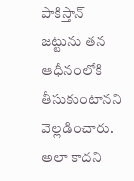పాకిస్తాన్ జట్టును తన ఆధీనంలోకి తీసుకుంటానని వెల్లడించారు. అలా కాదని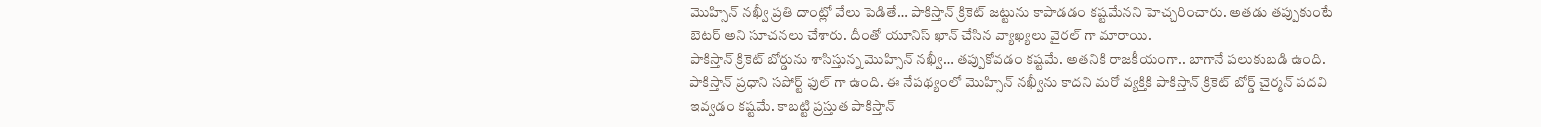మొహ్సిన్ నఖ్వీ ప్రతి దాంట్లో వేలు పెడితే… పాకిస్తాన్ క్రికెట్ జట్టును కాపాడడం కష్టమేనని హెచ్చరించారు. అతడు తప్పుకుంటే బెటర్ అని సూచనలు చేశారు. దీంతో యూనిస్ ఖాన్ చేసిన వ్యాఖ్యలు వైరల్ గా మారాయి.
పాకిస్తాన్ క్రికెట్ బోర్డును శాసిస్తున్న మొహ్సిన్ నఖ్వీ… తప్పుకోవడం కష్టమే. అతనికి రాజకీయంగా.. బాగానే పలుకుబడి ఉంది. పాకిస్తాన్ ప్రధాని సపోర్ట్ ఫుల్ గా ఉంది. ఈ నేపథ్యంలో మొహ్సిన్ నఖ్వీను కాదని మరో వ్యక్తికి పాకిస్తాన్ క్రికెట్ బోర్డ్ చైర్మన్ పదవి ఇవ్వడం కష్టమే. కాబట్టి ప్రస్తుత పాకిస్తాన్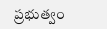ప్రభుత్వం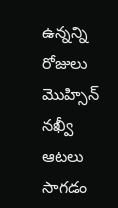ఉన్నన్ని రోజులు మొహ్సిన్ నఖ్వీ ఆటలు సాగడం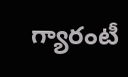గ్యారంటీ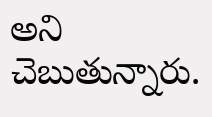అని చెబుతున్నారు.